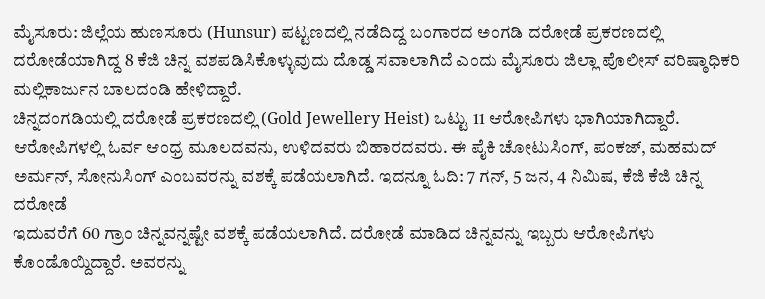ಮೈಸೂರು: ಜಿಲ್ಲೆಯ ಹುಣಸೂರು (Hunsur) ಪಟ್ಟಣದಲ್ಲಿ ನಡೆದಿದ್ದ ಬಂಗಾರದ ಅಂಗಡಿ ದರೋಡೆ ಪ್ರಕರಣದಲ್ಲಿ ದರೋಡೆಯಾಗಿದ್ದ 8 ಕೆಜಿ ಚಿನ್ನ ವಶಪಡಿಸಿಕೊಳ್ಳುವುದು ದೊಡ್ಡ ಸವಾಲಾಗಿದೆ ಎಂದು ಮೈಸೂರು ಜಿಲ್ಲಾ ಪೊಲೀಸ್ ವರಿಷ್ಠಾಧಿಕರಿ ಮಲ್ಲಿಕಾರ್ಜುನ ಬಾಲದಂಡಿ ಹೇಳಿದ್ದಾರೆ.
ಚಿನ್ನದಂಗಡಿಯಲ್ಲಿ ದರೋಡೆ ಪ್ರಕರಣದಲ್ಲಿ (Gold Jewellery Heist) ಒಟ್ಟು 11 ಆರೋಪಿಗಳು ಭಾಗಿಯಾಗಿದ್ದಾರೆ. ಆರೋಪಿಗಳಲ್ಲಿ ಓರ್ವ ಆಂಧ್ರ ಮೂಲದವನು, ಉಳಿದವರು ಬಿಹಾರದವರು. ಈ ಪೈಕಿ ಚೋಟುಸಿಂಗ್, ಪಂಕಜ್, ಮಹಮದ್ ಅರ್ಮನ್, ಸೋನುಸಿಂಗ್ ಎಂಬವರನ್ನು ವಶಕ್ಕೆ ಪಡೆಯಲಾಗಿದೆ. ಇದನ್ನೂ ಓದಿ: 7 ಗನ್, 5 ಜನ, 4 ನಿಮಿಷ, ಕೆಜಿ ಕೆಜಿ ಚಿನ್ನ ದರೋಡೆ
ಇದುವರೆಗೆ 60 ಗ್ರಾಂ ಚಿನ್ನವನ್ನಷ್ಟೇ ವಶಕ್ಕೆ ಪಡೆಯಲಾಗಿದೆ. ದರೋಡೆ ಮಾಡಿದ ಚಿನ್ನವನ್ನು ಇಬ್ಬರು ಆರೋಪಿಗಳು ಕೊಂಡೊಯ್ದಿದ್ದಾರೆ. ಅವರನ್ನು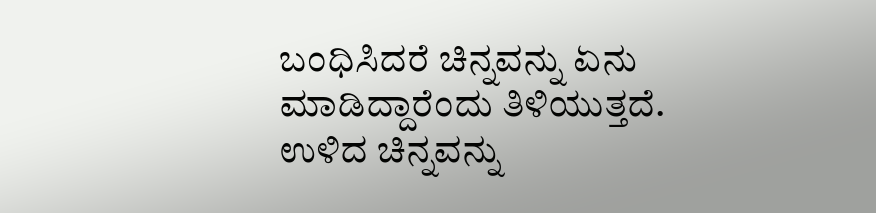ಬಂಧಿಸಿದರೆ ಚಿನ್ನವನ್ನು ಏನು ಮಾಡಿದ್ದಾರೆಂದು ತಿಳಿಯುತ್ತದೆ. ಉಳಿದ ಚಿನ್ನವನ್ನು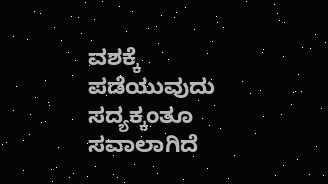ವಶಕ್ಕೆ ಪಡೆಯುವುದು ಸದ್ಯಕ್ಕಂತೂ ಸವಾಲಾಗಿದೆ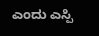ಎಂದು ಎಸ್ಪಿ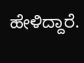ಹೇಳಿದ್ದಾರೆ.